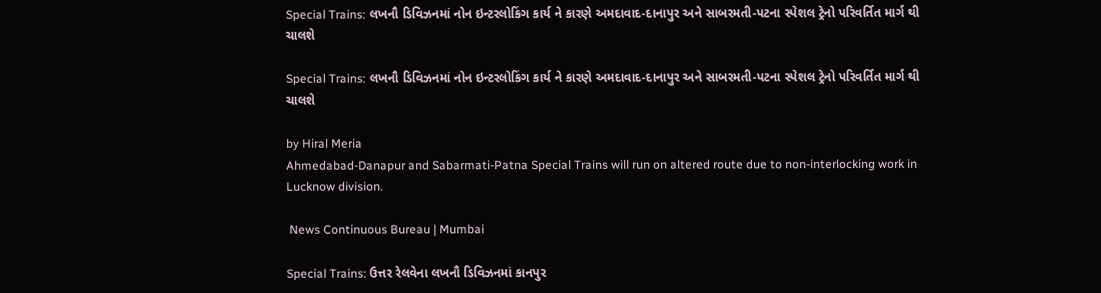Special Trains: લખનૌ ડિવિઝનમાં નોન ઇન્ટરલોકિંગ કાર્ય ને કારણે અમદાવાદ-દાનાપુર અને સાબરમતી-પટના સ્પેશલ ટ્રેનો પરિવર્તિત માર્ગ થી ચાલશે

Special Trains: લખનૌ ડિવિઝનમાં નોન ઇન્ટરલોકિંગ કાર્ય ને કારણે અમદાવાદ-દાનાપુર અને સાબરમતી-પટના સ્પેશલ ટ્રેનો પરિવર્તિત માર્ગ થી ચાલશે

by Hiral Meria
Ahmedabad-Danapur and Sabarmati-Patna Special Trains will run on altered route due to non-interlocking work in Lucknow division.

 News Continuous Bureau | Mumbai

Special Trains: ઉત્તર રેલવેના લખનૌ ડિવિઝનમાં કાનપુર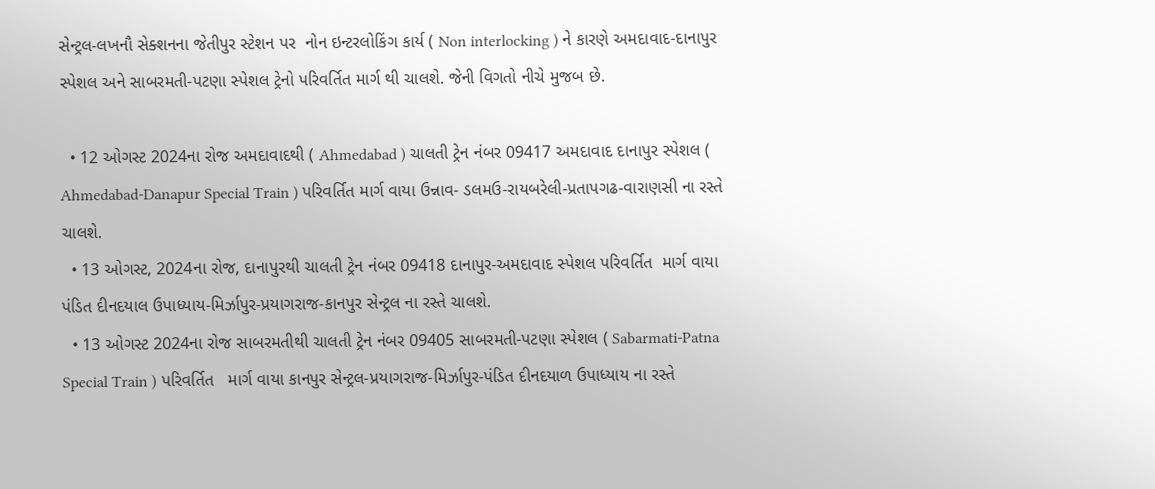સેન્ટ્રલ-લખનૌ સેક્શનના જેતીપુર સ્ટેશન પર  નોન ઇન્ટરલોકિંગ કાર્ય ( Non interlocking ) ને કારણે અમદાવાદ-દાનાપુર સ્પેશલ અને સાબરમતી-પટણા સ્પેશલ ટ્રેનો પરિવર્તિત માર્ગ થી ચાલશે. જેની વિગતો નીચે મુજબ છે.

  • 12 ઓગસ્ટ 2024ના રોજ અમદાવાદથી ( Ahmedabad ) ચાલતી ટ્રેન નંબર 09417 અમદાવાદ દાનાપુર સ્પેશલ ( Ahmedabad-Danapur Special Train ) પરિવર્તિત માર્ગ વાયા ઉન્નાવ- ડલમઉ-રાયબરેલી-પ્રતાપગઢ-વારાણસી ના રસ્તે ચાલશે.
  • 13 ઓગસ્ટ, 2024ના રોજ, દાનાપુરથી ચાલતી ટ્રેન નંબર 09418 દાનાપુર-અમદાવાદ સ્પેશલ પરિવર્તિત  માર્ગ વાયા પંડિત દીનદયાલ ઉપાધ્યાય-મિર્ઝાપુર-પ્રયાગરાજ-કાનપુર સેન્ટ્રલ ના રસ્તે ચાલશે.
  • 13 ઓગસ્ટ 2024ના રોજ સાબરમતીથી ચાલતી ટ્રેન નંબર 09405 સાબરમતી-પટણા સ્પેશલ ( Sabarmati-Patna Special Train ) પરિવર્તિત   માર્ગ વાયા કાનપુર સેન્ટ્રલ-પ્રયાગરાજ-મિર્ઝાપુર-પંડિત દીનદયાળ ઉપાધ્યાય ના રસ્તે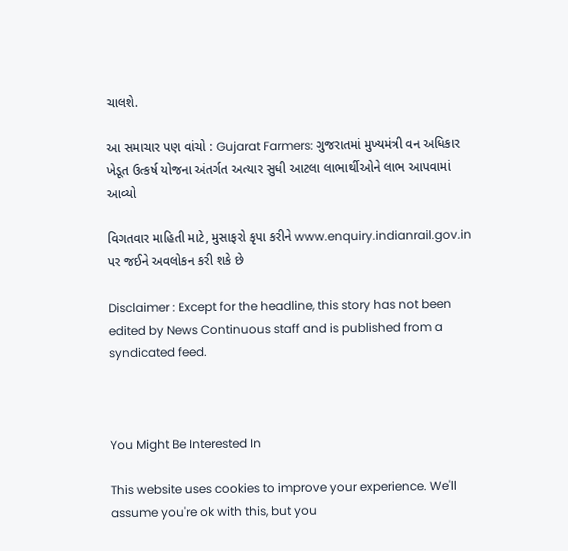ચાલશે.

આ સમાચાર પણ વાંચો : Gujarat Farmers: ગુજરાતમાં મુખ્યમંત્રી વન અધિકાર ખેડૂત ઉત્કર્ષ યોજના અંતર્ગત અત્યાર સુધી આટલા લાભાર્થીઓને લાભ આપવામાં આવ્યો

વિગતવાર માહિતી માટે, મુસાફરો કૃપા કરીને www.enquiry.indianrail.gov.in પર જઈને અવલોકન કરી શકે છે

Disclaimer : Except for the headline, this story has not been edited by News Continuous staff and is published from a syndicated feed.



You Might Be Interested In

This website uses cookies to improve your experience. We'll assume you're ok with this, but you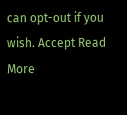can opt-out if you wish. Accept Read More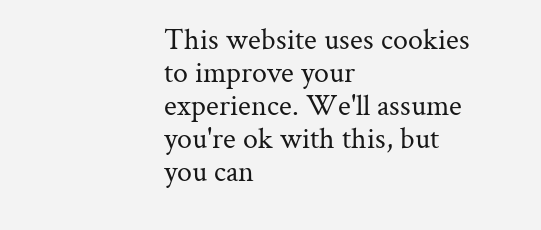This website uses cookies to improve your experience. We'll assume you're ok with this, but you can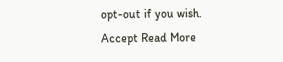opt-out if you wish. Accept Read More